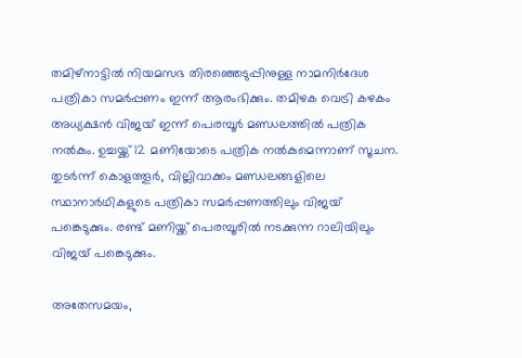തമിഴ്‌നാട്ടില്‍ നിയമസഭ തിരഞ്ഞെടുപ്പിനുള്ള നാമനിര്‍ദേശ പത്രികാ സമര്‍പ്പണം ഇന്ന് ആരംഭിക്കും. തമിഴക വെട്രി കഴകം അധ്യക്ഷന്‍ വിജയ് ഇന്ന് പെരമ്പൂര്‍ മണ്ഡലത്തില്‍ പത്രിക നല്‍കും. ഉച്ചയ്ക്ക് 12 മണിയോടെ പത്രിക നല്‍കുമെന്നാണ് സൂചന. തുടര്‍ന്ന് കൊളത്തൂര്‍, വില്ലിവാക്കം മണ്ഡലങ്ങളിലെ സ്ഥാനാര്‍ഥികളുടെ പത്രികാ സമര്‍പ്പണത്തിലും വിജയ് പങ്കെടുക്കും. രണ്ട് മണിയ്ക്ക് പെരമ്പൂരില്‍ നടക്കുന്ന റാലിയിലും വിജയ് പങ്കെടുക്കും.

അതേസമയം,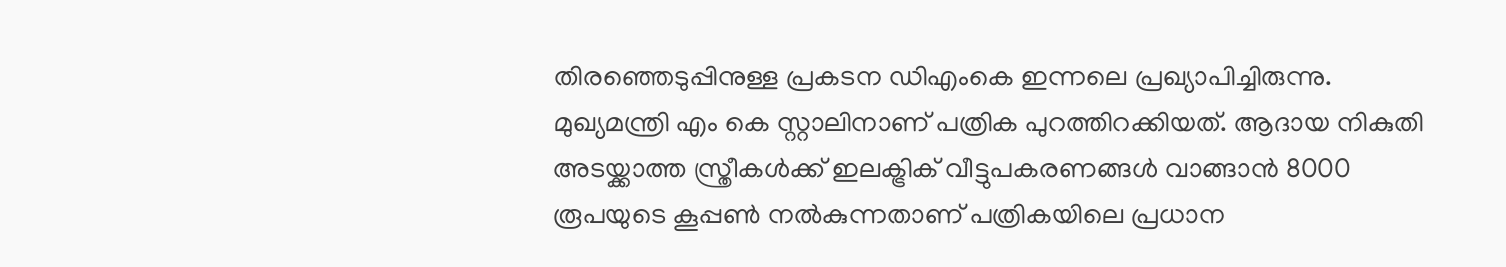തിരഞ്ഞെടുപ്പിനുള്ള പ്രകടന ഡിഎംകെ ഇന്നലെ പ്രഖ്യാപിച്ചിരുന്നു. മുഖ്യമന്ത്രി എം കെ സ്റ്റാലിനാണ് പത്രിക പുറത്തിറക്കിയത്. ആദായ നികുതി അടയ്ക്കാത്ത സ്ത്രീകള്‍ക്ക് ഇലക്ട്രിക് വീട്ടുപകരണങ്ങള്‍ വാങ്ങാന്‍ 8000 രൂപയുടെ കൂപ്പണ്‍ നല്‍കുന്നതാണ് പത്രികയിലെ പ്രധാന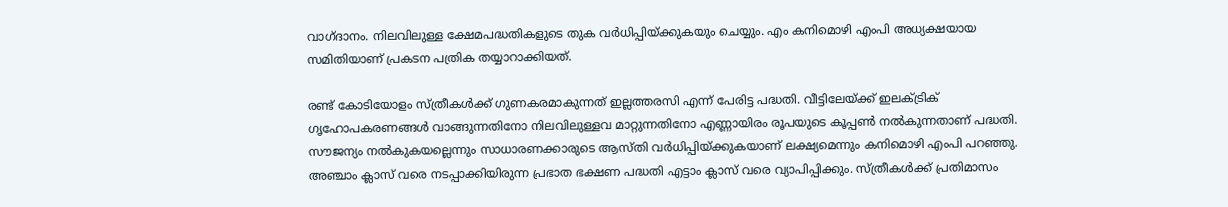വാഗ്ദാനം. നിലവിലുള്ള ക്ഷേമപദ്ധതികളുടെ തുക വര്‍ധിപ്പിയ്ക്കുകയും ചെയ്യും. എം കനിമൊഴി എംപി അധ്യക്ഷയായ സമിതിയാണ് പ്രകടന പത്രിക തയ്യാറാക്കിയത്.

രണ്ട് കോടിയോളം സ്ത്രീകള്‍ക്ക് ഗുണകരമാകുന്നത് ഇല്ലത്തരസി എന്ന് പേരിട്ട പദ്ധതി. വീട്ടിലേയ്ക്ക് ഇലക്ട്രിക് ഗൃഹോപകരണങ്ങള്‍ വാങ്ങുന്നതിനോ നിലവിലുള്ളവ മാറ്റുന്നതിനോ എണ്ണായിരം രൂപയുടെ കൂപ്പണ്‍ നല്‍കുന്നതാണ് പദ്ധതി. സൗജന്യം നല്‍കുകയല്ലെന്നും സാധാരണക്കാരുടെ ആസ്തി വര്‍ധിപ്പിയ്ക്കുകയാണ് ലക്ഷ്യമെന്നും കനിമൊഴി എംപി പറഞ്ഞു. അഞ്ചാം ക്ലാസ് വരെ നടപ്പാക്കിയിരുന്ന പ്രഭാത ഭക്ഷണ പദ്ധതി എട്ടാം ക്ലാസ് വരെ വ്യാപിപ്പിക്കും. സ്ത്രീകള്‍ക്ക് പ്രതിമാസം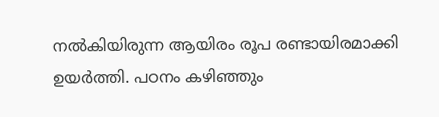നല്‍കിയിരുന്ന ആയിരം രൂപ രണ്ടായിരമാക്കി ഉയര്‍ത്തി. പഠനം കഴിഞ്ഞും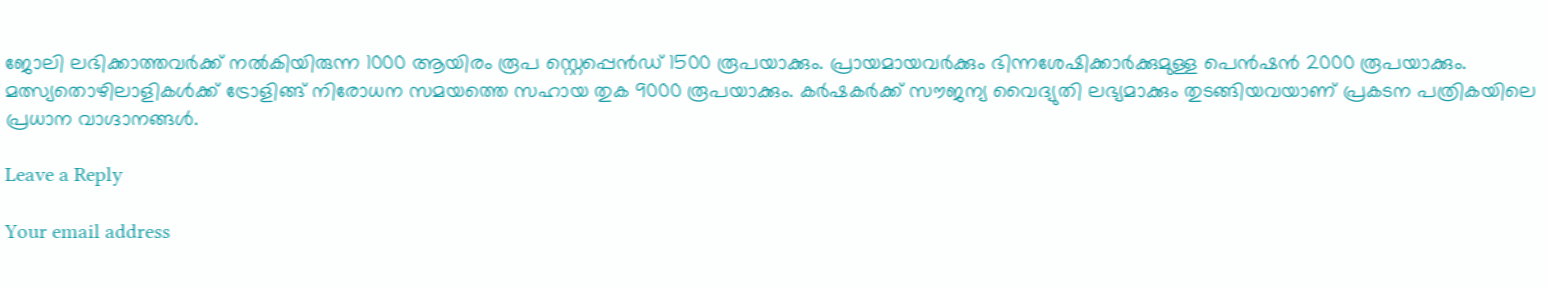ജോലി ലഭിക്കാത്തവര്‍ക്ക് നല്‍കിയിരുന്ന 1000 ആയിരം രൂപ സ്റ്റെപ്പെന്‍ഡ് 1500 രൂപയാക്കും. പ്രായമായവര്‍ക്കും ഭിന്നശേഷിക്കാര്‍ക്കുമുള്ള പെന്‍ഷന്‍ 2000 രൂപയാക്കും. മത്സ്യതൊഴിലാളികള്‍ക്ക് ട്രോളിങ്ങ് നിരോധന സമയത്തെ സഹായ തുക 9000 രൂപയാക്കും. കര്‍ഷകര്‍ക്ക് സൗജന്യ വൈദ്യുതി ലഭ്യമാക്കും തുടങ്ങിയവയാണ് പ്രകടന പത്രികയിലെ പ്രധാന വാഗ്ദാനങ്ങള്‍.

Leave a Reply

Your email address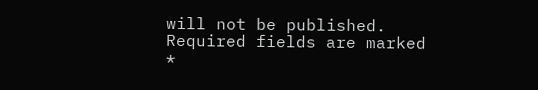will not be published. Required fields are marked *